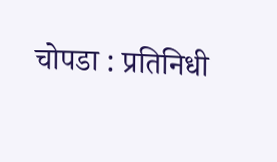चोपडा : प्रतिनिधी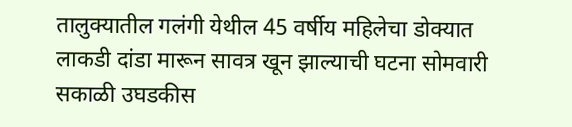तालुक्यातील गलंगी येथील 45 वर्षीय महिलेचा डोक्यात लाकडी दांडा मारून सावत्र खून झाल्याची घटना सोमवारी सकाळी उघडकीस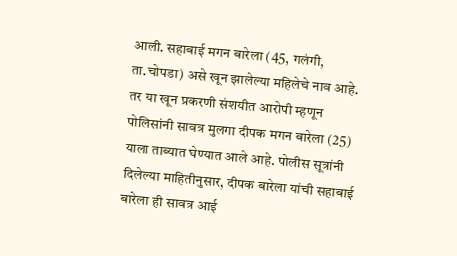आली. सहाबाई मगन बारेला (45, गलंगी, ता.चोपडा) असे खून झालेल्या महिलेचे नाव आहे. तर या खून प्रकरणी संशयीत आरोपी म्हणून पोलिसांनी सावत्र मुलगा दीपक मगन बारेला (25) याला ताब्यात घेण्यात आले आहे. पोलीस सूत्रांनी दिलेल्या माहितीनुसार, दीपक बारेला यांची सहाबाई बारेला ही सावत्र आई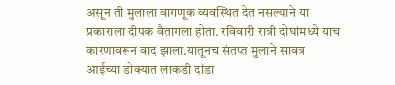असून ती मुलाला वागणूक व्यवस्थित देत नसल्याने या प्रकाराला दीपक वैतागला होता. रविवारी रात्री दोघांमध्ये याच कारणावरून वाद झाला.यातूनच संतप्त मुलाने सावत्र आईच्या डोक्यात लाकडी दांडा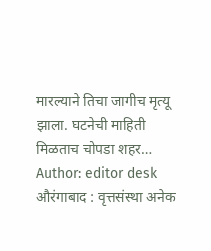मारल्याने तिचा जागीच मृत्यू झाला. घटनेची माहिती मिळताच चोपडा शहर…
Author: editor desk
औरंगाबाद : वृत्तसंस्था अनेक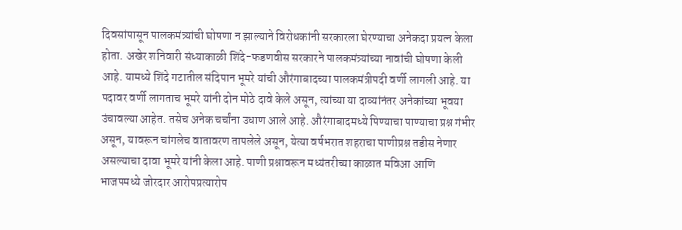दिवसांपासून पालकमंत्र्यांची घोषणा न झाल्याने विरोधकांनी सरकारला घेरण्याचा अनेकदा प्रयत्न केला होता. अखेर शनिवारी संध्याकाळी शिंदे-फडणवीस सरकारने पालकमंत्र्यांच्या नावांची घोषणा केली आहे. यामध्ये शिंदे गटातील संदिपान भूमरे यांची औरंगाबादच्या पालकमंत्रीपदी वर्णी लागली आहे. या पदावर वर्णी लागताच भूमरे यांनी दोन मोठे दावे केले असून, त्यांच्या या दाव्यांनंतर अनेकांच्या भूवया उंचावल्या आहेत. तसेच अनेक चर्चांना उधाण आले आहे. औरंगाबादमध्ये पिण्याचा पाण्याचा प्रश्न गंभीर असून, यावरून चांगलेच वातावरण तापलेले असून, येत्या वर्षभरात शहराचा पाणीप्रश्न तडीस नेणार असल्याचा दावा भूमरे यांनी केला आहे. पाणी प्रश्नावरून मध्यंतरीच्या काळात मविआ आणि भाजपमध्ये जोरदार आरोपप्रत्यारोप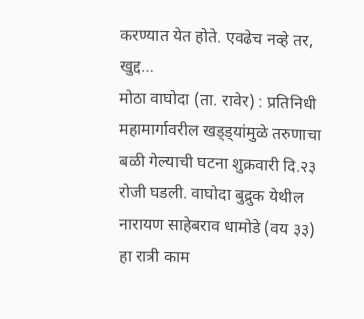करण्यात येत होते. एवढेच नव्हे तर, खुद्द…
मोठा वाघोदा (ता. रावेर) : प्रतिनिधी महामार्गावरील खड्ड्यांमुळे तरुणाचा बळी गेल्याची घटना शुक्रवारी दि.२३ रोजी घडली. वाघोदा बुद्रुक येथील नारायण साहेबराव धामोडे (वय ३३) हा रात्री काम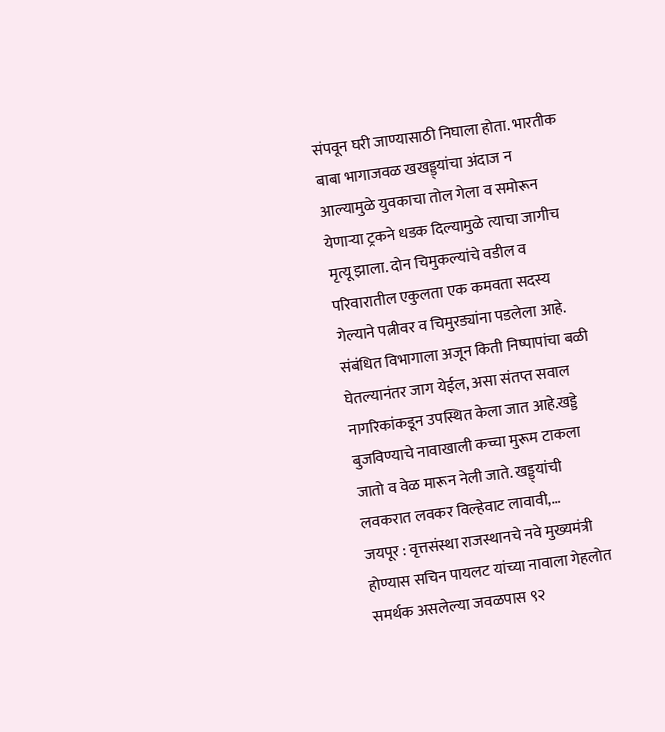संपवून घरी जाण्यासाठी निघाला होता. भारतीक बाबा भागाजवळ खखड्ड्यांचा अंदाज न आल्यामुळे युवकाचा तोल गेला व समोरून येणाऱ्या ट्रकने धडक दिल्यामुळे त्याचा जागीच मृत्यू झाला. दोन चिमुकल्यांचे वडील व परिवारातील एकुलता एक कमवता सदस्य गेल्याने पत्नीवर व चिमुरड्यांना पडलेला आहे. संबंधित विभागाला अजून किती निष्पापांचा बळी घेतल्यानंतर जाग येईल, असा संतप्त सवाल नागरिकांकडून उपस्थित केला जात आहे.खड्डे बुजविण्याचे नावाखाली कच्चा मुरूम टाकला जातो व वेळ मारून नेली जाते. खड्ड्यांची लवकरात लवकर विल्हेवाट लावावी,…
जयपूर : वृत्तसंस्था राजस्थानचे नवे मुख्यमंत्री होण्यास सचिन पायलट यांच्या नावाला गेहलोत समर्थक असलेल्या जवळपास ९२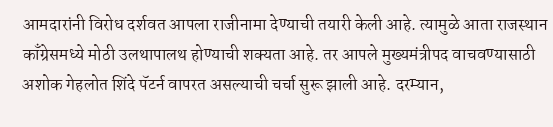आमदारांनी विरोध दर्शवत आपला राजीनामा देण्याची तयारी केली आहे. त्यामुळे आता राजस्थान काँग्रेसमध्ये मोठी उलथापालथ होण्याची शक्यता आहे. तर आपले मुख्यमंत्रीपद वाचवण्यासाठी अशोक गेहलोत शिंदे पॅटर्न वापरत असल्याची चर्चा सुरू झाली आहे. दरम्यान,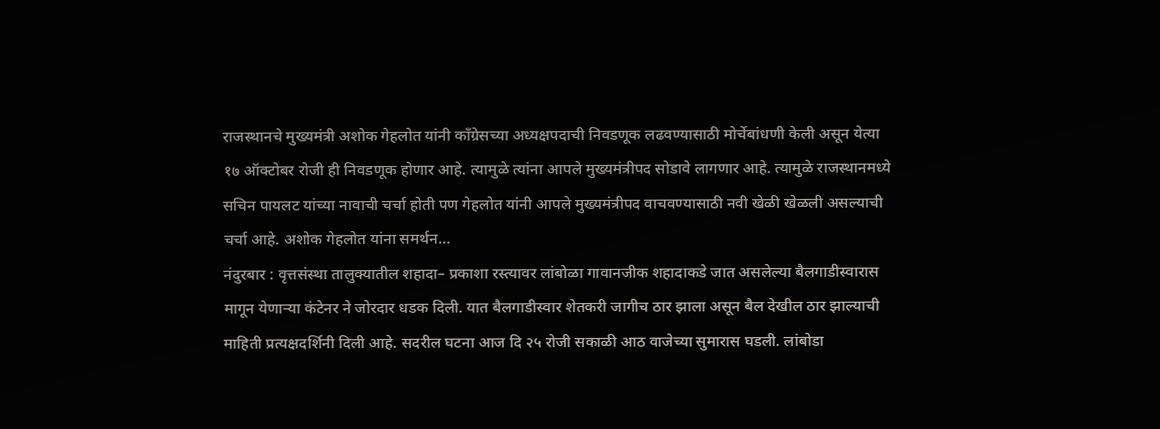राजस्थानचे मुख्यमंत्री अशोक गेहलोत यांनी काँग्रेसच्या अध्यक्षपदाची निवडणूक लढवण्यासाठी मोर्चेबांधणी केली असून येत्या १७ ऑक्टोबर रोजी ही निवडणूक होणार आहे. त्यामुळे त्यांना आपले मुख्यमंत्रीपद सोडावे लागणार आहे. त्यामुळे राजस्थानमध्ये सचिन पायलट यांच्या नावाची चर्चा होती पण गेहलोत यांनी आपले मुख्यमंत्रीपद वाचवण्यासाठी नवी खेळी खेळली असल्याची चर्चा आहे. अशोक गेहलोत यांना समर्थन…
नंदुरबार : वृत्तसंस्था तालुक्यातील शहादा– प्रकाशा रस्त्यावर लांबोळा गावानजीक शहादाकडे जात असलेल्या बैलगाडीस्वारास मागून येणाऱ्या कंटेनर ने जोरदार धडक दिली. यात बैलगाडीस्वार शेतकरी जागीच ठार झाला असून बैल देखील ठार झाल्याची माहिती प्रत्यक्षदर्शिनी दिली आहे. सदरील घटना आज दि २५ रोजी सकाळी आठ वाजेच्या सुमारास घडली. लांबोडा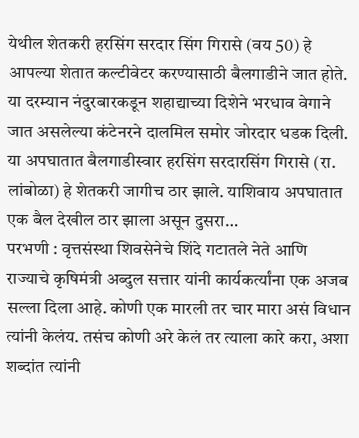येथील शेतकरी हरसिंग सरदार सिंग गिरासे (वय 50) हे आपल्या शेतात कल्टीवेटर करण्यासाठी बैलगाडीने जात होते. या दरम्यान नंदुरबारकडून शहाद्याच्या दिशेने भरधाव वेगाने जात असलेल्या कंटेनरने दालमिल समोर जोरदार धडक दिली. या अपघातात बैलगाडीस्वार हरसिंग सरदारसिंग गिरासे (रा. लांबोळा) हे शेतकरी जागीच ठार झाले. याशिवाय अपघातात एक बैल देखील ठार झाला असून दुसरा…
परभणी : वृत्तसंस्था शिवसेनेचे शिंदे गटातले नेते आणि राज्याचे कृषिमंत्री अब्दुल सत्तार यांनी कार्यकर्त्यांना एक अजब सल्ला दिला आहे. कोणी एक मारली तर चार मारा असं विधान त्यांनी केलंय. तसंच कोणी अरे केलं तर त्याला कारे करा, अशा शब्दांत त्यांनी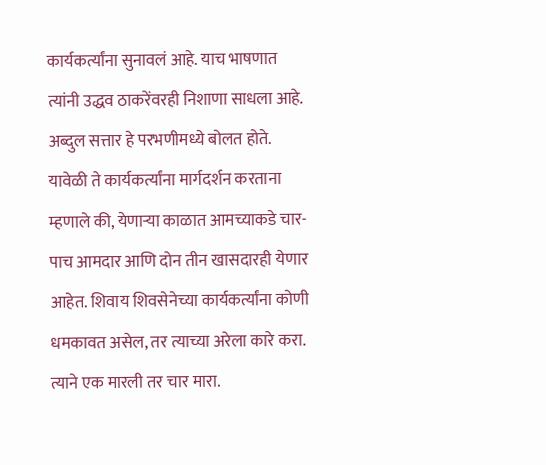कार्यकर्त्यांना सुनावलं आहे. याच भाषणात त्यांनी उद्धव ठाकरेंवरही निशाणा साधला आहे. अब्दुल सत्तार हे परभणीमध्ये बोलत होते. यावेळी ते कार्यकर्त्यांना मार्गदर्शन करताना म्हणाले की, येणाऱ्या काळात आमच्याकडे चार-पाच आमदार आणि दोन तीन खासदारही येणार आहेत. शिवाय शिवसेनेच्या कार्यकर्त्यांना कोणी धमकावत असेल, तर त्याच्या अरेला कारे करा. त्याने एक मारली तर चार मारा.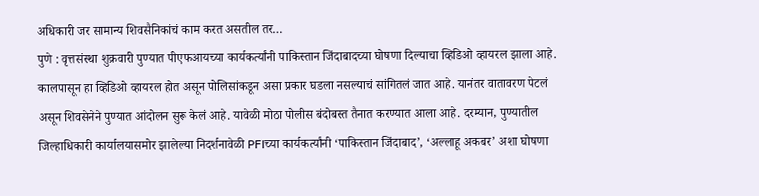अधिकारी जर सामान्य शिवसैनिकांचं काम करत असतील तर…
पुणे : वृत्तसंस्था शुक्रवारी पुण्यात पीएफआयच्या कार्यकर्त्यांनी पाकिस्तान जिंदाबादच्या घोषणा दिल्याचा व्हिडिओ व्हायरल झाला आहे. कालपासून हा व्हिडिओ व्हायरल होत असून पोलिसांकडून असा प्रकार घडला नसल्याचं सांगितलं जात आहे. यानंतर वातावरण पेटलं असून शिवसेनेने पुण्यात आंदोलन सुरू केलं आहे. यावेळी मोठा पोलीस बंदोबस्त तैनात करण्यात आला आहे. दरम्यान, पुण्यातील जिल्हाधिकारी कार्यालयासमोर झालेल्या निदर्शनावेळी PFIच्या कार्यकर्त्यांनी ‘पाकिस्तान जिंदाबाद’, ‘अल्लाहू अकबर’ अशा घोषणा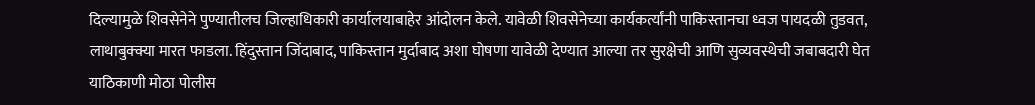दिल्यामुळे शिवसेनेने पुण्यातीलच जिल्हाधिकारी कार्यालयाबाहेर आंदोलन केले. यावेळी शिवसेनेच्या कार्यकर्त्यांनी पाकिस्तानचा ध्वज पायदळी तुडवत, लाथाबुक्क्या मारत फाडला. हिंदुस्तान जिंदाबाद, पाकिस्तान मुर्दाबाद अशा घोषणा यावेळी देण्यात आल्या तर सुरक्षेची आणि सुव्यवस्थेची जबाबदारी घेत याठिकाणी मोठा पोलीस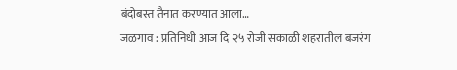बंदोबस्त तैनात करण्यात आला…
जळगाव : प्रतिनिधी आज दि २५ रोजी सकाळी शहरातील बजरंग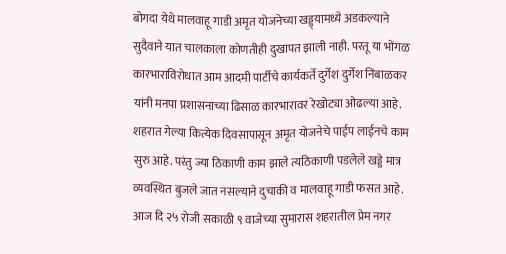बोगदा येथे मालवाहू गाडी अमृत योजनेच्या खड्ड्यामध्ये अडकल्याने सुदैवाने यात चालकाला कोणतीही दुखापत झाली नाही. परतू या भोंगळ कारभाराविरोधात आम आदमी पार्टीचे कार्यकर्ते दुर्गेश दुर्गेश निंबाळकर यांनी मनपा प्रशासनाच्या ढिसाळ कारभारावर रेखोट्या ओढल्या आहे. शहरात गेल्या कित्येक दिवसापासून अमृत योजनेचे पाईप लाईनचे काम सुरु आहे. परंतु ज्या ठिकाणी काम झाले त्यठिकाणी पडलेले खड्डे मात्र व्यवस्थित बुजले जात नसल्याने दुचाकी व मालवाहू गाडी फसत आहे. आज दि २५ रोजी सकाळी ९ वाजेच्या सुमारास शहरातील प्रेम नगर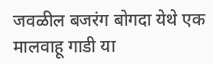जवळील बजरंग बोगदा येथे एक मालवाहू गाडी या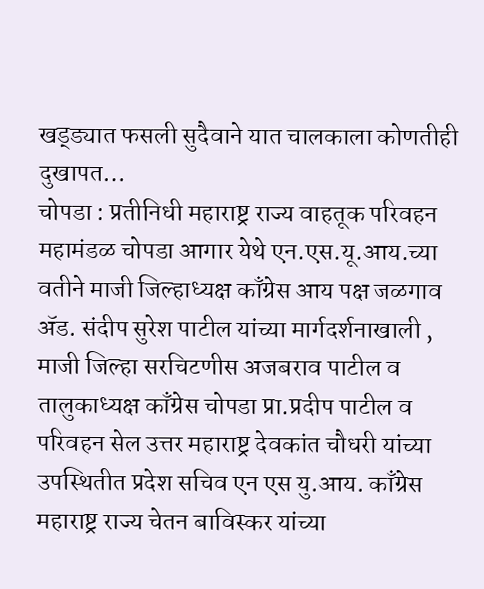खड्ड्यात फसली सुदैवाने यात चालकाला कोणतीही दुखापत…
चोपडा : प्रतीनिधी महाराष्ट्र राज्य वाहतूक परिवहन महामंडळ चोपडा आगार येथे एन.एस.यू.आय.च्या वतीने माजी जिल्हाध्यक्ष काँग्रेस आय पक्ष जळगाव ॲड. संदीप सुरेश पाटील यांच्या मार्गदर्शनाखाली , माजी जिल्हा सरचिटणीस अजबराव पाटील व तालुकाध्यक्ष काँग्रेस चोपडा प्रा.प्रदीप पाटील व परिवहन सेल उत्तर महाराष्ट्र देवकांत चौधरी यांच्या उपस्थितीत प्रदेश सचिव एन एस यु.आय. काँग्रेस महाराष्ट्र राज्य चेतन बाविस्कर यांच्या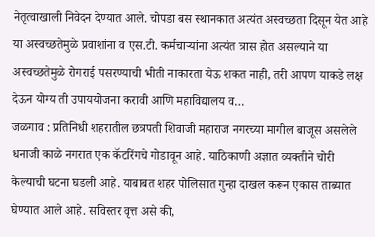नेतृत्वाखाली निवेदन देण्यात आले. चोपडा बस स्थानकात अत्यंत अस्वच्छता दिसून येत आहे या अस्वच्छतेमुळे प्रवाशांना व एस.टी. कर्मचाऱ्यांना अत्यंत त्रास होत असल्याने या अस्वच्छतेमुळे रोगराई पसरण्याची भीती नाकारता येऊ शकत नाही, तरी आपण याकडे लक्ष देऊन योग्य ती उपाययोजना करावी आणि महाविद्यालय व…
जळगाव : प्रतिनिधी शहरातील छत्रपती शिवाजी महाराज नगरच्या मागील बाजूस असलेले धनाजी काळे नगरात एक कॅटरिंगचे गोडावून आहे. याठिकाणी अज्ञात व्यक्तीने चोरी केल्याची घटना घडली आहे. याबाबत शहर पोलिसात गुन्हा दाखल करून एकास ताब्यात घेण्यात आले आहे. सविस्तर वृत्त असे की,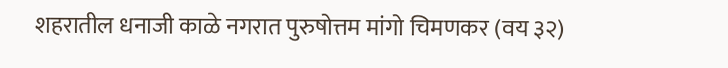शहरातील धनाजी काळे नगरात पुरुषोत्तम मांगो चिमणकर (वय ३२)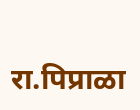रा.पिप्राळा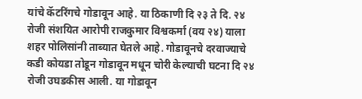यांचे कॅटरिंगचे गोडावून आहे. या ठिकाणी दि २३ ते दि. २४ रोजी संशयित आरोपी राजकुमार विश्वकर्मा (वय २४) याला शहर पोलिसांनी ताब्यात घेतले आहे. गोडावूनचे दरवाज्याचे कडी कोयडा तोडून गोडावून मधून चोरी केल्याची घटना दि २४ रोजी उघडकीस आली. या गोडावून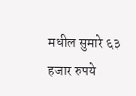मधील सुमारे ६३ हजार रुपये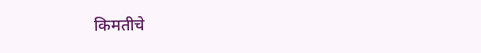किमतीचे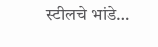स्टीलचे भांडे…